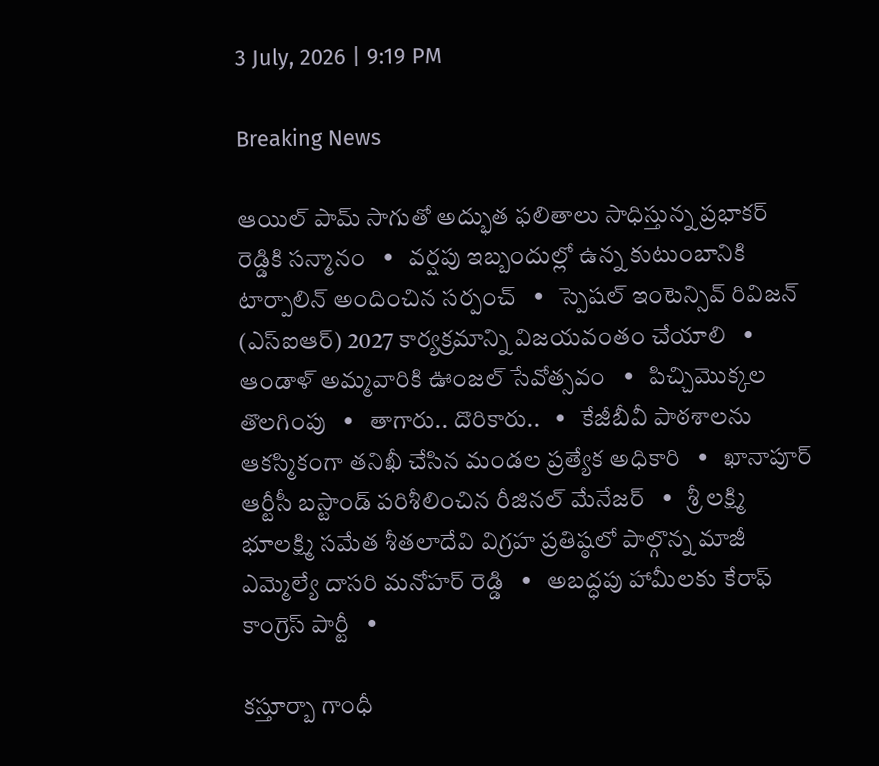3 July, 2026 | 9:19 PM

Breaking News

ఆయిల్ పామ్ సాగుతో అద్భుత ఫలితాలు సాధిస్తున్న ప్రభాకర్ రెడ్డికి సన్మానం   •   వర్షపు ఇబ్బందుల్లో ఉన్న కుటుంబానికి టార్పాలిన్ అందించిన సర్పంచ్   •   స్పెషల్ ఇంటెన్సివ్ రివిజన్ (ఎస్ఐఆర్) 2027 కార్యక్రమాన్ని విజయవంతం చేయాలి   •   ఆండాళ్ అమ్మవారికి ఊంజల్ సేవోత్సవం   •   పిచ్చిమొక్కల తొలగింపు   •   తాగారు.. దొరికారు..   •   కేజీబీవీ పాఠశాలను ఆకస్మికంగా తనిఖీ చేసిన మండల ప్రత్యేక అధికారి   •   ఖానాపూర్ ఆర్టీసీ బస్టాండ్ పరిశీలించిన రీజినల్ మేనేజర్   •   శ్రీ లక్ష్మి భూలక్ష్మి సమేత శీతలాదేవి విగ్రహ ప్రతిష్ఠలో పాల్గొన్న మాజీ ఎమ్మెల్యే దాసరి మనోహర్ రెడ్డి   •   అబద్ధపు హామీలకు కేరాఫ్ కాంగ్రెస్ పార్టీ   •

కస్తూర్బా గాంధీ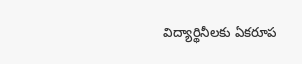విద్యార్థినీలకు ఏకరూప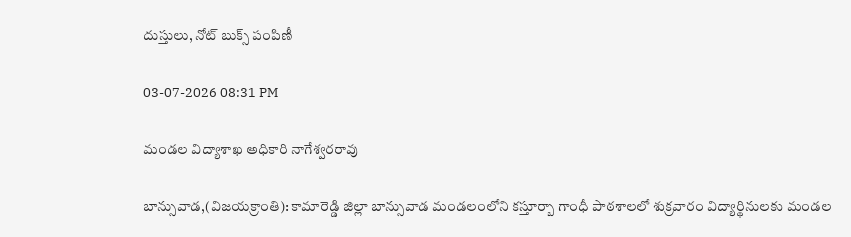దుస్తులు, నోట్ బుక్స్ పంపిణీ

03-07-2026 08:31 PM

మండల విద్యాశాఖ అధికారి నాగేశ్వరరావు

బాన్సువాడ,(విజయక్రాంతి): కామారెడ్డి జిల్లా బాన్సువాడ మండలంలోని కస్తూర్బా గాంధీ పాఠశాలలో శుక్రవారం విద్యార్థినులకు మండల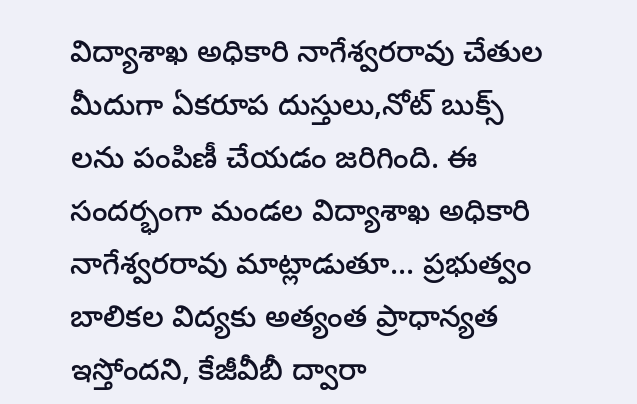విద్యాశాఖ అధికారి నాగేశ్వరరావు చేతుల మీదుగా ఏకరూప దుస్తులు,నోట్ బుక్స్ లను పంపిణీ చేయడం జరిగింది. ఈ సందర్భంగా మండల విద్యాశాఖ అధికారి నాగేశ్వరరావు మాట్లాడుతూ... ప్రభుత్వం బాలికల విద్యకు అత్యంత ప్రాధాన్యత ఇస్తోందని, కేజీవీబీ ద్వారా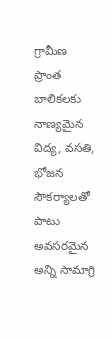గ్రామీణ ప్రాంత బాలికలకు నాణ్యమైన విద్య, వసతి, భోజన సౌకర్యాలతో పాటు అవసరమైన అన్ని సామాగ్రి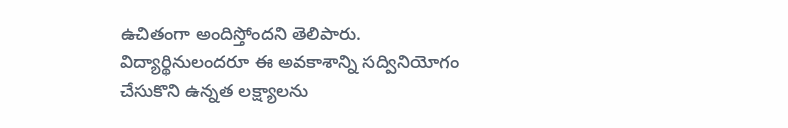ఉచితంగా అందిస్తోందని తెలిపారు. విద్యార్థినులందరూ ఈ అవకాశాన్ని సద్వినియోగం చేసుకొని ఉన్నత లక్ష్యాలను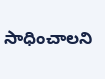సాధించాలని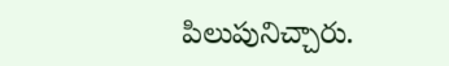పిలుపునిచ్చారు.